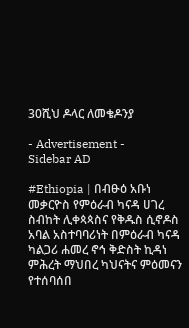30ሺህ ዶላር ለመቄዶንያ

- Advertisement -
Sidebar AD

#Ethiopia | በብፁዕ አቡነ መቃርዮስ የምዕራብ ካናዳ ሀገረ ስብከት ሊቀጳጳስና የቅዱስ ሲኖዶስ አባል አስተባባሪነት በምዕራብ ካናዳ ካልጋሪ ሐመረ ኖኅ ቅድስት ኪዳነ ምሕረት ማህበረ ካህናትና ምዕመናን የተሰባሰበ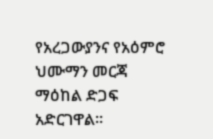የአረጋውያንና የአዕምሮ ህሙማን መርጃ ማዕከል ድጋፍ አድርገዋል፡፡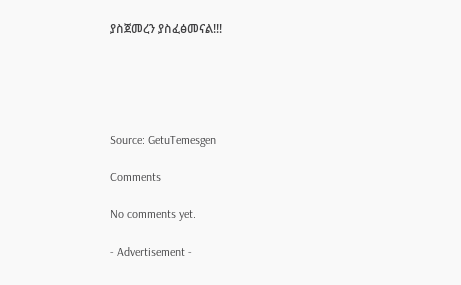ያስጀመረን ያስፈፅመናል!!!





Source: GetuTemesgen

Comments

No comments yet.

- Advertisement -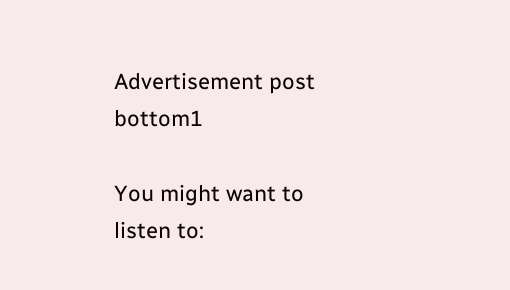Advertisement post bottom1

You might want to listen to: